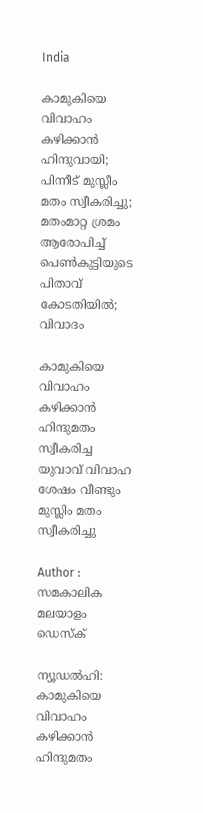India

കാമുകിയെ വിവാഹം കഴിക്കാന്‍ ഹിന്ദുവായി; പിന്നീട് മുസ്ലീം മതം സ്വീകരിച്ചു; മതംമാറ്റ ശ്രമം ആരോപിച്ച് പെണ്‍കുട്ടിയുടെ പിതാവ് കോടതിയില്‍; വിവാദം

കാമുകിയെ വിവാഹം കഴിക്കാന്‍ ഹിന്ദുമതം സ്വീകരിച്ച യുവാവ് വിവാഹ ശേഷം വീണ്ടും മുസ്ലിം മതം സ്വീകരിച്ചു

Author : സമകാലിക മലയാളം ഡെസ്ക്

ന്യൂഡല്‍ഹി: കാമുകിയെ വിവാഹം കഴിക്കാന്‍ ഹിന്ദുമതം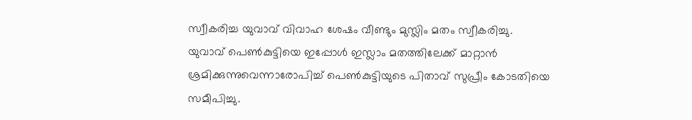സ്വീകരിച്ച യുവാവ് വിവാഹ ശേഷം വീണ്ടും മുസ്ലിം മതം സ്വീകരിച്ചു. യുവാവ് പെണ്‍കുട്ടിയെ ഇപ്പോള്‍ ഇസ്ലാം മതത്തിലേക്ക് മാറ്റാന്‍ ശ്രമിക്കുന്നുവെന്നാരോപിച്ച് പെണ്‍കുട്ടിയുടെ പിതാവ് സുപ്രീം കോടതിയെ സമീപിച്ചു.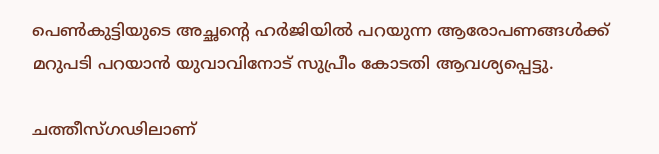പെണ്‍കുട്ടിയുടെ അച്ഛന്റെ ഹര്‍ജിയില്‍ പറയുന്ന ആരോപണങ്ങള്‍ക്ക് മറുപടി പറയാന്‍ യുവാവിനോട് സുപ്രീം കോടതി ആവശ്യപ്പെട്ടു.

ചത്തീസ്ഗഢിലാണ്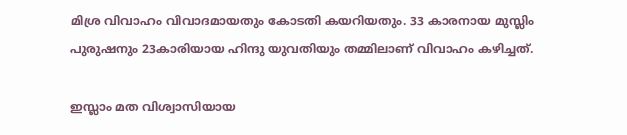മിശ്ര വിവാഹം വിവാദമായതും കോടതി കയറിയതും. 33 കാരനായ മുസ്ലിം പുരുഷനും 23കാരിയായ ഹിന്ദു യുവതിയും തമ്മിലാണ് വിവാഹം കഴിച്ചത്.

ഇസ്ലാം മത വിശ്വാസിയായ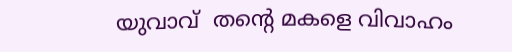യുവാവ്  തന്റെ മകളെ വിവാഹം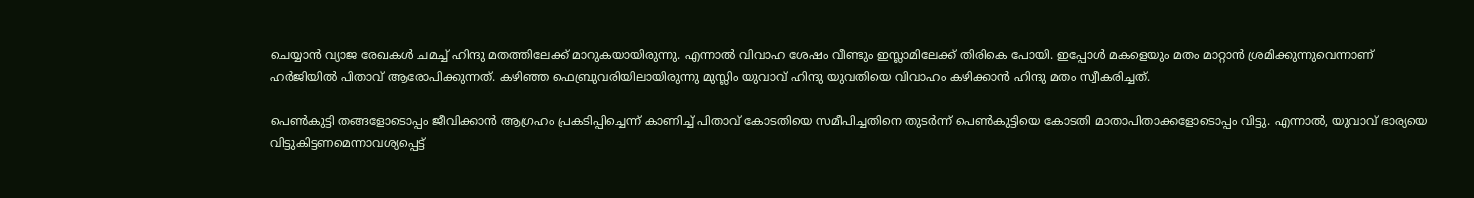ചെയ്യാന്‍ വ്യാജ രേഖകള്‍ ചമച്ച് ഹിന്ദു മതത്തിലേക്ക് മാറുകയായിരുന്നു. എന്നാല്‍ വിവാഹ ശേഷം വീണ്ടും ഇസ്ലാമിലേക്ക് തിരികെ പോയി. ഇപ്പോള്‍ മകളെയും മതം മാറ്റാന്‍ ശ്രമിക്കുന്നുവെന്നാണ് ഹര്‍ജിയില്‍ പിതാവ് ആരോപിക്കുന്നത്. കഴിഞ്ഞ ഫെബ്രുവരിയിലായിരുന്നു മുസ്ലിം യുവാവ് ഹിന്ദു യുവതിയെ വിവാഹം കഴിക്കാന്‍ ഹിന്ദു മതം സ്വീകരിച്ചത്.

പെണ്‍കുട്ടി തങ്ങളോടൊപ്പം ജീവിക്കാന്‍ ആഗ്രഹം പ്രകടിപ്പിച്ചെന്ന് കാണിച്ച് പിതാവ് കോടതിയെ സമീപിച്ചതിനെ തുടര്‍ന്ന് പെണ്‍കുട്ടിയെ കോടതി മാതാപിതാക്കളോടൊപ്പം വിട്ടു. എന്നാല്‍, യുവാവ് ഭാര്യയെ വിട്ടുകിട്ടണമെന്നാവശ്യപ്പെട്ട്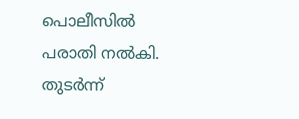പൊലീസില്‍ പരാതി നല്‍കി. തുടര്‍ന്ന്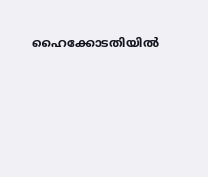ഹൈക്കോടതിയില്‍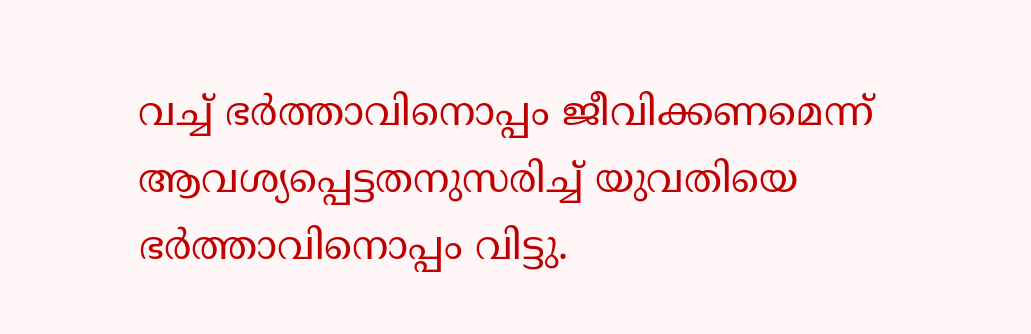വച്ച് ഭര്‍ത്താവിനൊപ്പം ജീവിക്കണമെന്ന് ആവശ്യപ്പെട്ടതനുസരിച്ച് യുവതിയെ ഭര്‍ത്താവിനൊപ്പം വിട്ടു.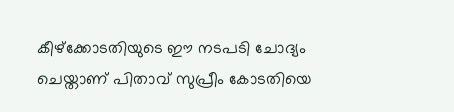കീഴ്‌ക്കോടതിയുടെ ഈ നടപടി ചോദ്യം ചെയ്താണ് പിതാവ് സുപ്രീം കോടതിയെ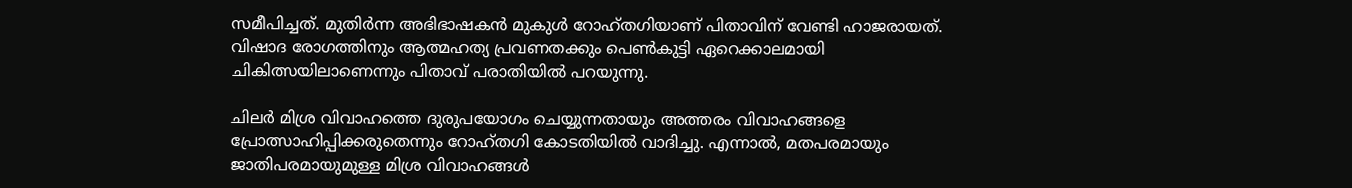സമീപിച്ചത്. മുതിര്‍ന്ന അഭിഭാഷകന്‍ മുകുള്‍ റോഹ്തഗിയാണ് പിതാവിന് വേണ്ടി ഹാജരായത്. വിഷാദ രോഗത്തിനും ആത്മഹത്യ പ്രവണതക്കും പെണ്‍കുട്ടി ഏറെക്കാലമായി ചികിത്സയിലാണെന്നും പിതാവ് പരാതിയില്‍ പറയുന്നു.

ചിലര്‍ മിശ്ര വിവാഹത്തെ ദുരുപയോഗം ചെയ്യുന്നതായും അത്തരം വിവാഹങ്ങളെ പ്രോത്സാഹിപ്പിക്കരുതെന്നും റോഹ്തഗി കോടതിയില്‍ വാദിച്ചു. എന്നാല്‍, മതപരമായും ജാതിപരമായുമുള്ള മിശ്ര വിവാഹങ്ങള്‍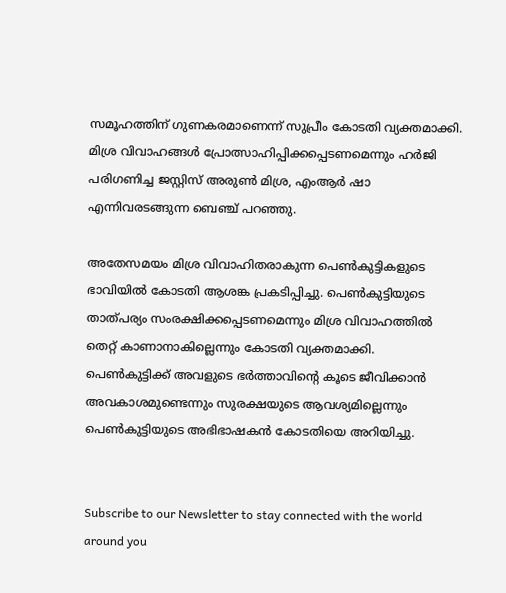സമൂഹത്തിന് ഗുണകരമാണെന്ന് സുപ്രീം കോടതി വ്യക്തമാക്കി. മിശ്ര വിവാഹങ്ങള്‍ പ്രോത്സാഹിപ്പിക്കപ്പെടണമെന്നും ഹര്‍ജി പരിഗണിച്ച ജസ്റ്റിസ് അരുണ്‍ മിശ്ര, എംആര്‍ ഷാ എന്നിവരടങ്ങുന്ന ബെഞ്ച് പറഞ്ഞു.

അതേസമയം മിശ്ര വിവാഹിതരാകുന്ന പെണ്‍കുട്ടികളുടെ ഭാവിയില്‍ കോടതി ആശങ്ക പ്രകടിപ്പിച്ചു. പെണ്‍കുട്ടിയുടെ താത്പര്യം സംരക്ഷിക്കപ്പെടണമെന്നും മിശ്ര വിവാഹത്തില്‍ തെറ്റ് കാണാനാകില്ലെന്നും കോടതി വ്യക്തമാക്കി. പെണ്‍കുട്ടിക്ക് അവളുടെ ഭര്‍ത്താവിന്റെ കൂടെ ജീവിക്കാന്‍ അവകാശമുണ്ടെന്നും സുരക്ഷയുടെ ആവശ്യമില്ലെന്നും പെണ്‍കുട്ടിയുടെ അഭിഭാഷകന്‍ കോടതിയെ അറിയിച്ചു.


Subscribe to our Newsletter to stay connected with the world around you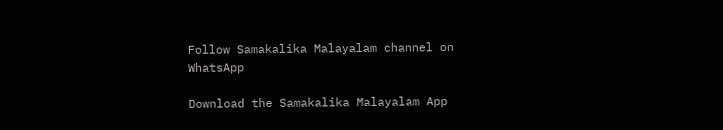Follow Samakalika Malayalam channel on WhatsApp

Download the Samakalika Malayalam App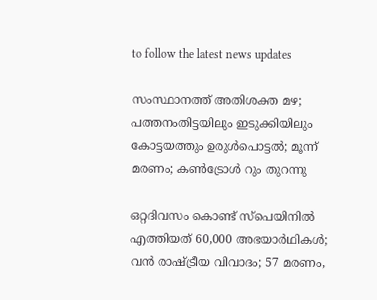to follow the latest news updates

സംസ്ഥാനത്ത് അതിശക്ത മഴ; പത്തനംതിട്ടയിലും ഇടുക്കിയിലും കോട്ടയത്തും ഉരുള്‍പൊട്ടല്‍; മൂന്ന് മരണം; കണ്‍ട്രോള്‍ റും തുറന്നു

ഒറ്റദിവസം കൊണ്ട് സ്‌പെയിനില്‍ എത്തിയത് 60,000 അഭയാര്‍ഥികള്‍; വന്‍ രാഷ്ട്രീയ വിവാദം; 57 മരണം,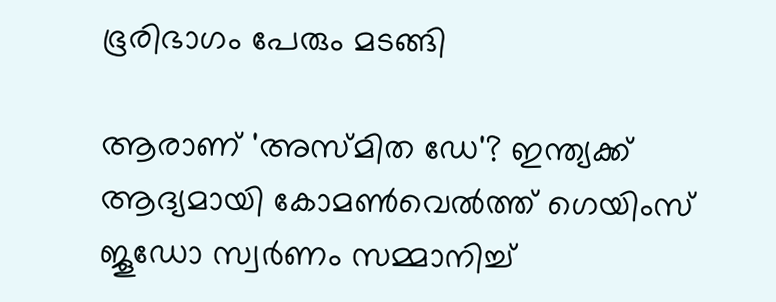ഭൂരിഭാഗം പേരും മടങ്ങി

ആരാണ് 'അസ്മിത ഡേ'? ഇന്ത്യക്ക് ആദ്യമായി കോമൺവെൽത്ത് ഗെയിംസ് ജൂഡോ സ്വർണം സമ്മാനിച്ച്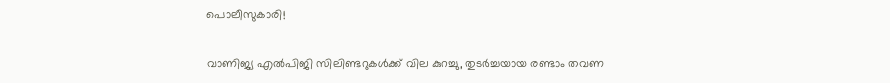പൊലീസുകാരി!

വാണിജ്യ എല്‍പിജി സിലിണ്ടറുകള്‍ക്ക് വില കുറച്ചു, തുടര്‍ച്ചയായ രണ്ടാം തവണ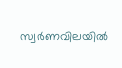സ്വര്‍ണവിലയില്‍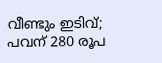വീണ്ടും ഇടിവ്; പവന് 280 രൂപ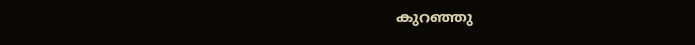കുറഞ്ഞു